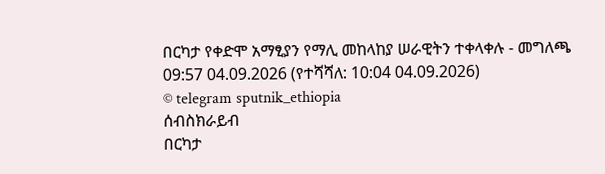በርካታ የቀድሞ አማፂያን የማሊ መከላከያ ሠራዊትን ተቀላቀሉ - መግለጫ
09:57 04.09.2026 (የተሻሻለ: 10:04 04.09.2026)
© telegram sputnik_ethiopia
ሰብስክራይብ
በርካታ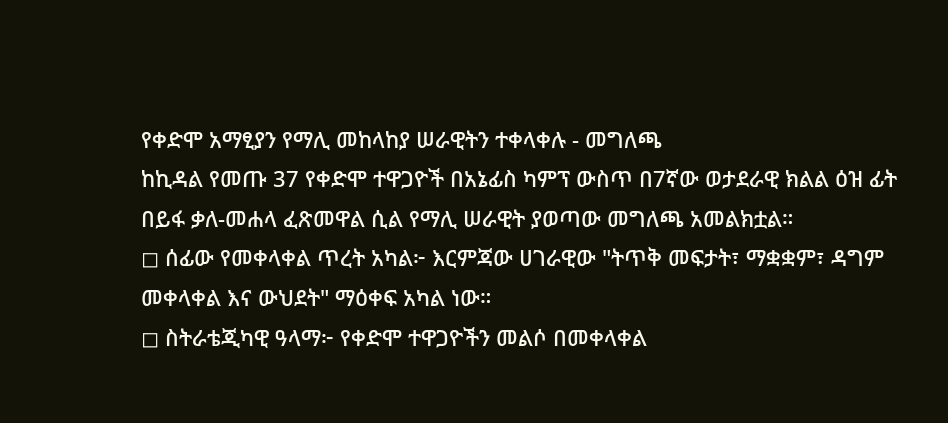የቀድሞ አማፂያን የማሊ መከላከያ ሠራዊትን ተቀላቀሉ - መግለጫ
ከኪዳል የመጡ 37 የቀድሞ ተዋጋዮች በአኔፊስ ካምፕ ውስጥ በ7ኛው ወታደራዊ ክልል ዕዝ ፊት በይፋ ቃለ-መሐላ ፈጽመዋል ሲል የማሊ ሠራዊት ያወጣው መግለጫ አመልክቷል።
◻ ሰፊው የመቀላቀል ጥረት አካል፦ እርምጃው ሀገራዊው "ትጥቅ መፍታት፣ ማቋቋም፣ ዳግም መቀላቀል እና ውህደት" ማዕቀፍ አካል ነው።
◻ ስትራቴጂካዊ ዓላማ፦ የቀድሞ ተዋጋዮችን መልሶ በመቀላቀል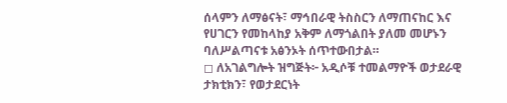ሰላምን ለማፅናት፣ ማኅበራዊ ትስስርን ለማጠናከር እና የሀገርን የመከላከያ አቅም ለማጎልበት ያለመ መሆኑን ባለሥልጣናቱ አፅንኦት ሰጥተውበታል።
◻ ለአገልግሎት ዝግጅት፦ አዲሶቹ ተመልማዮች ወታደራዊ ታክቲክን፣ የወታደርነት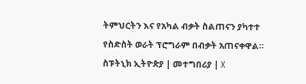ትምህርትን እና የአካል ብቃት ስልጠናን ያካተተ የስድስት ወራት ፕሮግራም በብቃት አጠናቀዋል።
ስፑትኒክ ኢትዮጵያ | መተግበሪያ | X